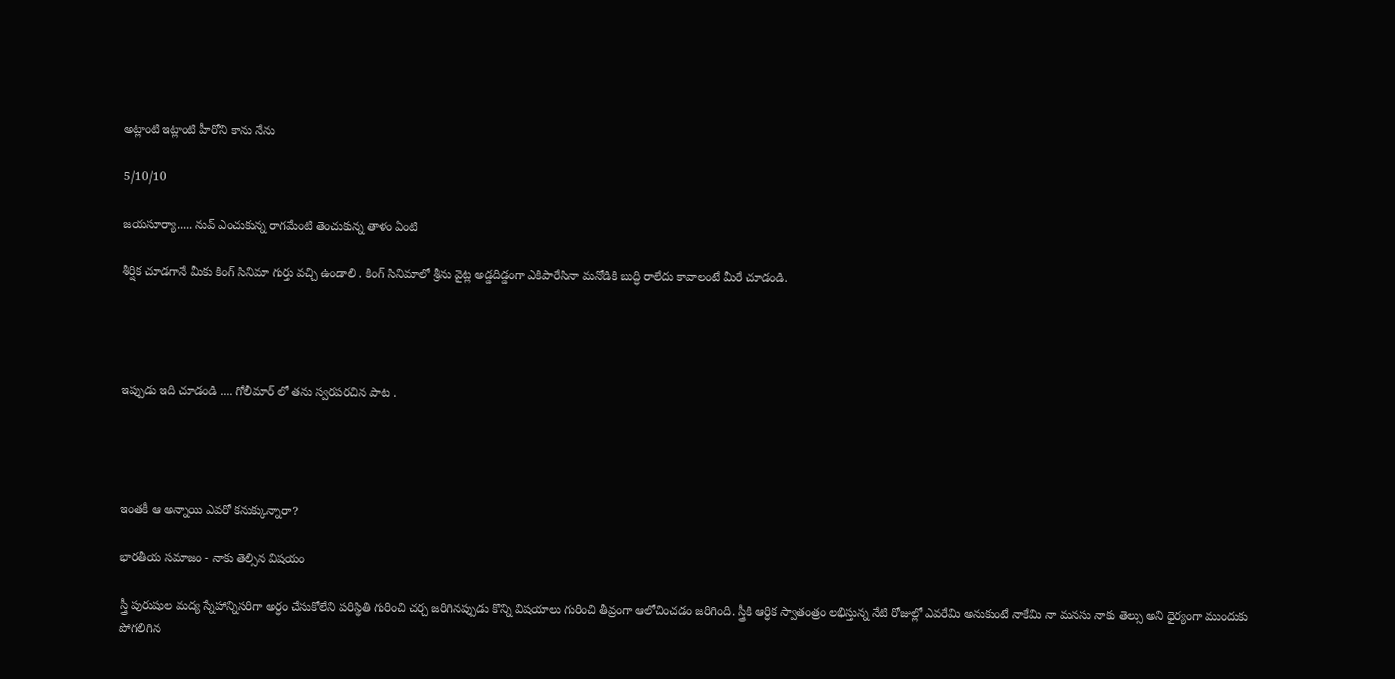అట్లాంటి ఇట్లాంటి హీరోని కాను నేను

5/10/10

జయసూర్యా..... నువ్ ఎంచుకున్న రాగమేంటి తెంచుకున్న తాళం ఏంటి

శీర్షిక చూడగానే మీకు కింగ్ సినిమా గుర్తు వచ్చి ఉండాలి . కింగ్ సినిమాలో శ్రీను వైట్ల అడ్డదిడ్డంగా ఎకిపారేసినా మనోడికి బుద్ధి రాలేదు కావాలంటే మీరే చూడండి.




ఇప్పుడు ఇది చూడండి .... గోలీమార్ లో తను స్వరపరచిన పాట .




ఇంతకీ ఆ అన్నాయి ఎవరో కనుక్కున్నారా?

భారతీయ సమాజం - నాకు తెల్సిన విషయం

స్త్రీ పురుషుల మద్య స్నేహాన్నిసరిగా అర్ధం చేసుకోలేని పరిస్థితి గురించి చర్చ జరిగినప్పుడు కొన్ని విషయాలు గురించి తీవ్రంగా ఆలోచించడం జరిగింది. స్త్రీకి ఆర్ధిక స్వాతంత్రం లభిస్తున్న నేటి రోజుల్లో ఎవరేమి అనుకుంటే నాకేమి నా మనసు నాకు తెల్సు అని ధైర్యంగా ముందుకు పోగలిగిన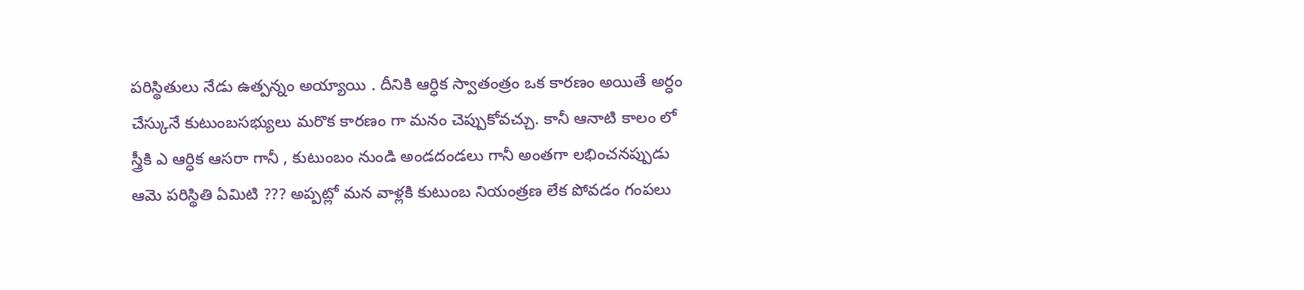పరిస్థితులు నేడు ఉత్పన్నం అయ్యాయి . దీనికి ఆర్ధిక స్వాతంత్రం ఒక కారణం అయితే అర్ధం చేస్కునే కుటుంబసభ్యులు మరొక కారణం గా మనం చెప్పుకోవచ్చు. కానీ ఆనాటి కాలం లో స్త్రీకి ఎ ఆర్ధిక ఆసరా గానీ , కుటుంబం నుండి అండదండలు గానీ అంతగా లభించనప్పుడు ఆమె పరిస్థితి ఏమిటి ??? అప్పట్లో మన వాళ్లకి కుటుంబ నియంత్రణ లేక పోవడం గంపలు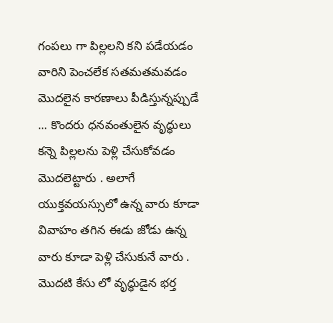గంపలు గా పిల్లలని కని పడేయడం వారిని పెంచలేక సతమతమవడం మొదలైన కారణాలు పీడిస్తున్నప్పుడే ... కొందరు ధనవంతులైన వృద్ధులు కన్నె పిల్లలను పెళ్లి చేసుకోవడం మొదలెట్టారు . అలాగే యుక్తవయస్సులో ఉన్న వారు కూడా వివాహం తగిన ఈడు జోడు ఉన్న వారు కూడా పెళ్లి చేసుకునే వారు . మొదటి కేసు లో వృద్ధుడైన భర్త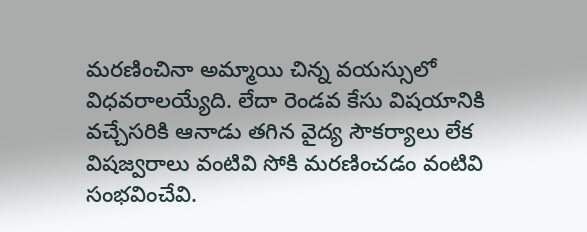మరణించినా అమ్మాయి చిన్న వయస్సులో విధవరాలయ్యేది. లేదా రెండవ కేసు విషయానికి వచ్చేసరికి ఆనాడు తగిన వైద్య సౌకర్యాలు లేక విషజ్వరాలు వంటివి సోకి మరణించడం వంటివి సంభవించేవి.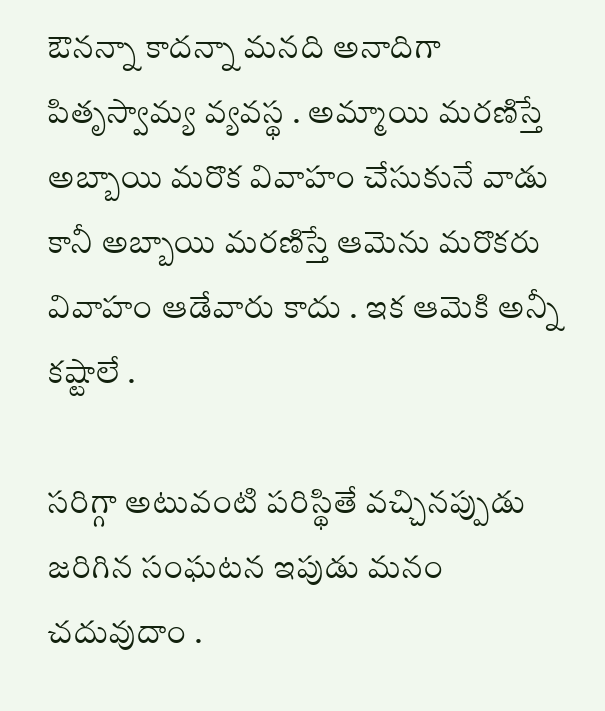ఔనన్నా కాదన్నా మనది అనాదిగా పితృస్వామ్య వ్యవస్థ . అమ్మాయి మరణిస్తే అబ్బాయి మరొక వివాహం చేసుకునే వాడు కానీ అబ్బాయి మరణిస్తే ఆమెను మరొకరు వివాహం ఆడేవారు కాదు . ఇక ఆమెకి అన్నీ కష్టాలే .

సరిగ్గా అటువంటి పరిస్థితే వచ్చినప్పుడు జరిగిన సంఘటన ఇపుడు మనం చదువుదాం .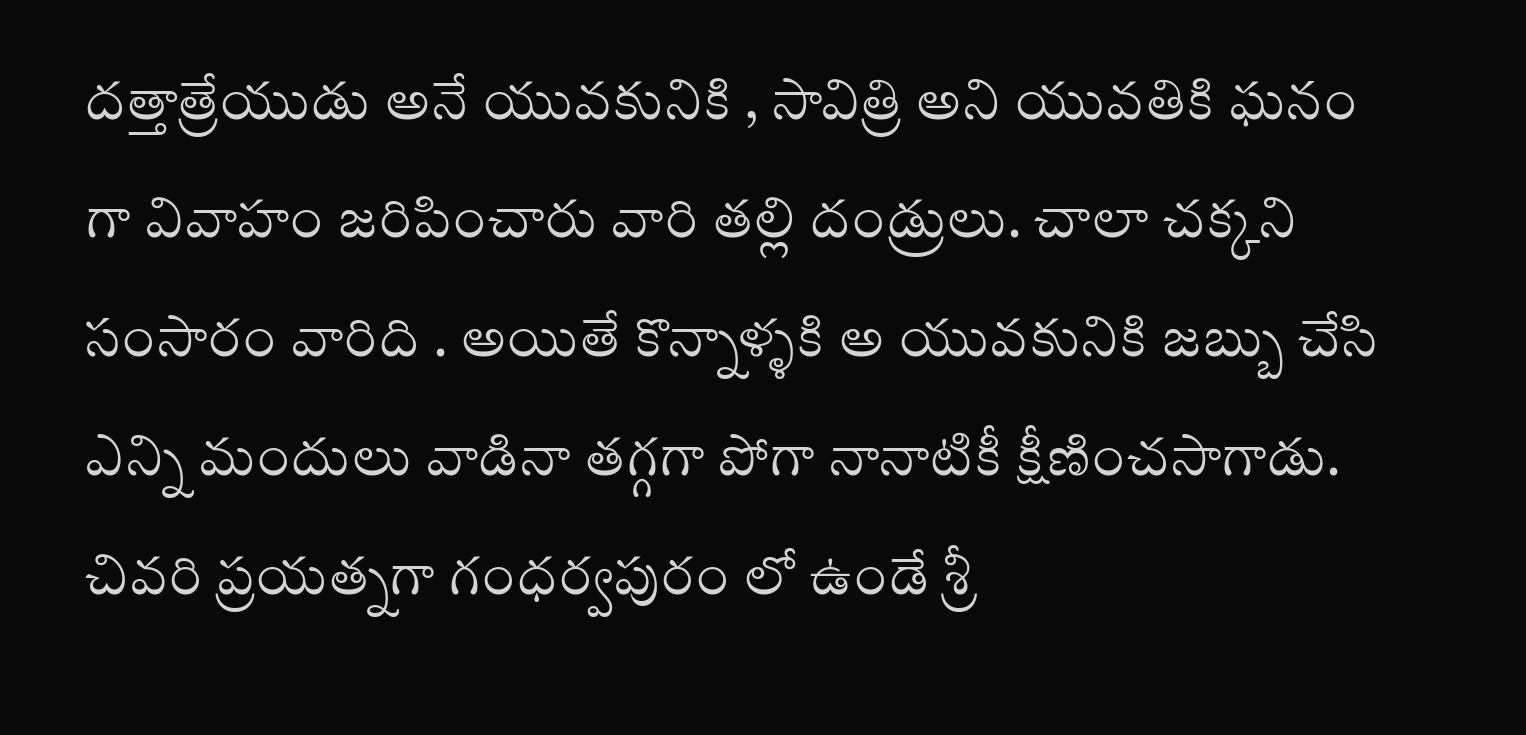దత్తాత్రేయుడు అనే యువకునికి , సావిత్రి అని యువతికి ఘనం గా వివాహం జరిపించారు వారి తల్లి దండ్రులు. చాలా చక్కని సంసారం వారిది . అయితే కొన్నాళ్ళకి అ యువకునికి జబ్బు చేసి ఎన్ని మందులు వాడినా తగ్గగా పోగా నానాటికీ క్షీణించసాగాడు. చివరి ప్రయత్నగా గంధర్వపురం లో ఉండే శ్రీ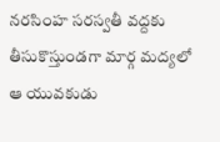నరసింహ సరస్వతీ వద్దకు తీసుకొస్తుండగా మార్గ మద్యలో ఆ యువకుడు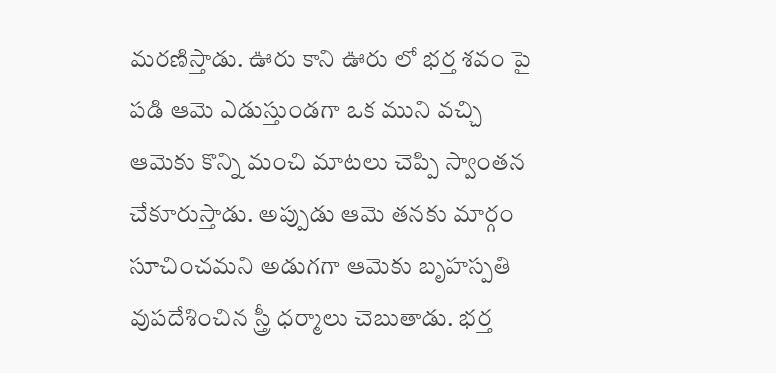మరణిస్తాడు. ఊరు కాని ఊరు లో భర్త శవం పై పడి ఆమె ఎడుస్తుండగా ఒక ముని వచ్చి ఆమెకు కొన్ని మంచి మాటలు చెప్పి స్వాంతన చేకూరుస్తాడు. అప్పుడు ఆమె తనకు మార్గం సూచించమని అడుగగా ఆమెకు బృహస్పతి వుపదేశించిన స్త్రీ ధర్మాలు చెబుతాడు. భర్త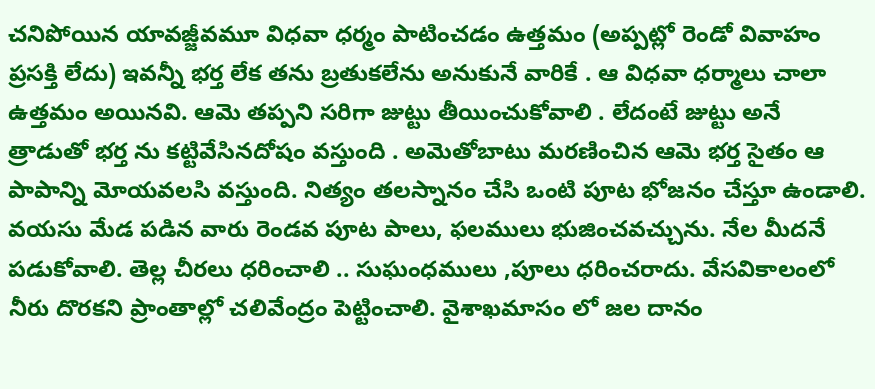చనిపోయిన యావజ్జీవమూ విధవా ధర్మం పాటించడం ఉత్తమం (అప్పట్లో రెండో వివాహం ప్రసక్తి లేదు) ఇవన్నీ భర్త లేక తను బ్రతుకలేను అనుకునే వారికే . ఆ విధవా ధర్మాలు చాలా ఉత్తమం అయినవి. ఆమె తప్పని సరిగా జుట్టు తీయించుకోవాలి . లేదంటే జుట్టు అనే త్రాడుతో భర్త ను కట్టివేసినదోషం వస్తుంది . అమెతోబాటు మరణించిన ఆమె భర్త సైతం ఆ పాపాన్ని మోయవలసి వస్తుంది. నిత్యం తలస్నానం చేసి ఒంటి పూట భోజనం చేస్తూ ఉండాలి. వయసు మేడ పడిన వారు రెండవ పూట పాలు, ఫలములు భుజించవచ్చును. నేల మీదనే పడుకోవాలి. తెల్ల చీరలు ధరించాలి .. సుఘంధములు ,పూలు ధరించరాదు. వేసవికాలంలో నీరు దొరకని ప్రాంతాల్లో చలివేంద్రం పెట్టించాలి. వైశాఖమాసం లో జల దానం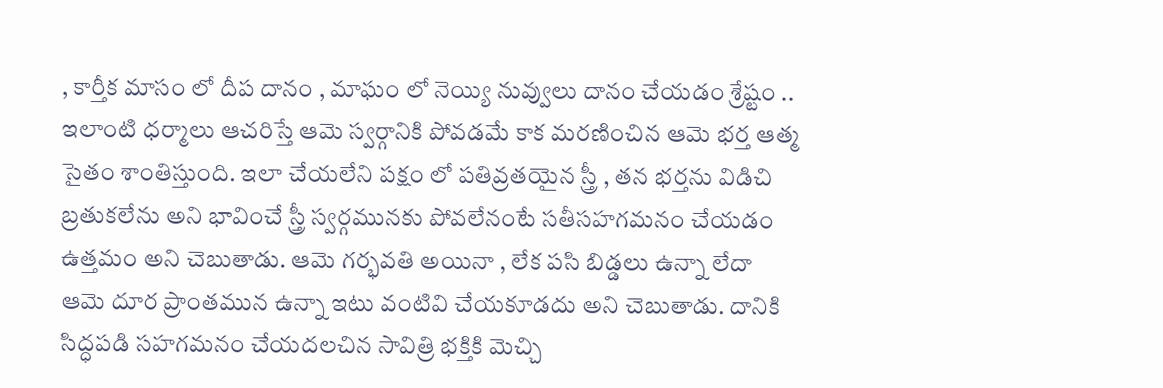, కార్తీక మాసం లో దీప దానం , మాఘం లో నెయ్యి నువ్వులు దానం చేయడం శ్రేష్టం .. ఇలాంటి ధర్మాలు ఆచరిస్తే ఆమె స్వర్గానికి పోవడమే కాక మరణించిన ఆమె భర్త ఆత్మ సైతం శాంతిస్తుంది. ఇలా చేయలేని పక్షం లో పతివ్రతయైన స్త్రీ , తన భర్తను విడిచి బ్రతుకలేను అని భావించే స్త్రీ స్వర్గమునకు పోవలేనంటే సతీసహగమనం చేయడం ఉత్తమం అని చెబుతాడు. ఆమె గర్భవతి అయినా , లేక పసి బిడ్డలు ఉన్నా లేదా ఆమె దూర ప్రాంతమున ఉన్నా ఇటు వంటివి చేయకూడదు అని చెబుతాడు. దానికి సిద్ధపడి సహగమనం చేయదలచిన సావిత్రి భక్తికి మెచ్చి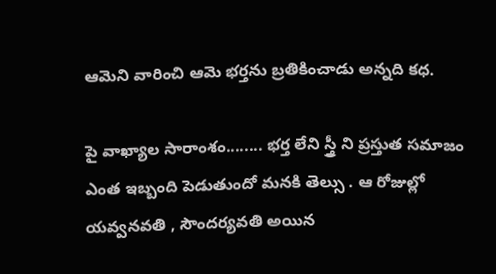ఆమెని వారించి ఆమె భర్తను బ్రతికించాడు అన్నది కధ.

పై వాఖ్యాల సారాంశం........ భర్త లేని స్త్రీ ని ప్రస్తుత సమాజం ఎంత ఇబ్బంది పెడుతుందో మనకి తెల్సు . ఆ రోజుల్లో యవ్వనవతి , సౌందర్యవతి అయిన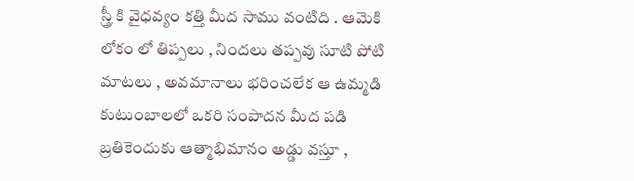స్త్రీ కి వైధవ్యం కత్తి మీద సాము వంటిది . ఆమెకి లోకం లో తిప్పలు , నిందలు తప్పవు సూటి పోటి మాటలు , అవమానాలు భరించలేక ఆ ఉమ్మడి కుటుంబాలలో ఒకరి సంపాదన మీద పడి బ్రతికెందుకు ఆత్మాభిమానం అడ్డు వస్తూ ,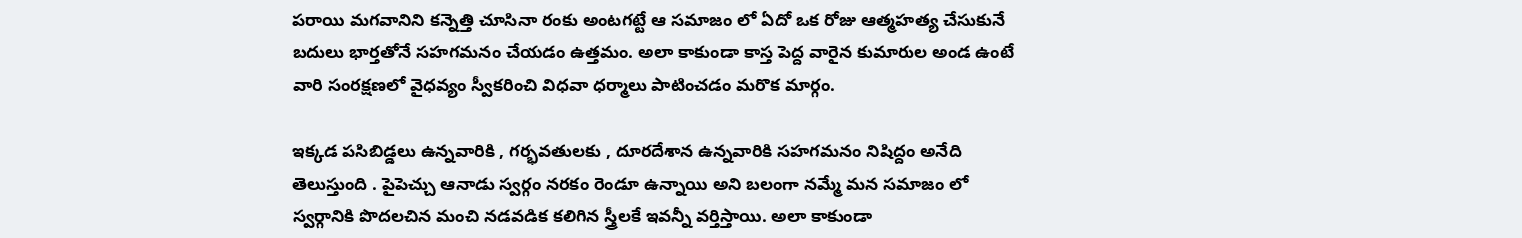పరాయి మగవానిని కన్నెత్తి చూసినా రంకు అంటగట్టే ఆ సమాజం లో ఏదో ఒక రోజు ఆత్మహత్య చేసుకునే బదులు భార్తతోనే సహగమనం చేయడం ఉత్తమం. అలా కాకుండా కాస్త పెద్ద వారైన కుమారుల అండ ఉంటే వారి సంరక్షణలో వైధవ్యం స్వీకరించి విధవా ధర్మాలు పాటించడం మరొక మార్గం.

ఇక్కడ పసిబిడ్డలు ఉన్నవారికి , గర్భవతులకు , దూరదేశాన ఉన్నవారికి సహగమనం నిషిద్దం అనేది తెలుస్తుంది . పైపెచ్చు ఆనాడు స్వర్గం నరకం రెండూ ఉన్నాయి అని బలంగా నమ్మే మన సమాజం లో స్వర్గానికి పొదలచిన మంచి నడవడిక కలిగిన స్త్రీలకే ఇవన్నీ వర్తిస్తాయి. అలా కాకుండా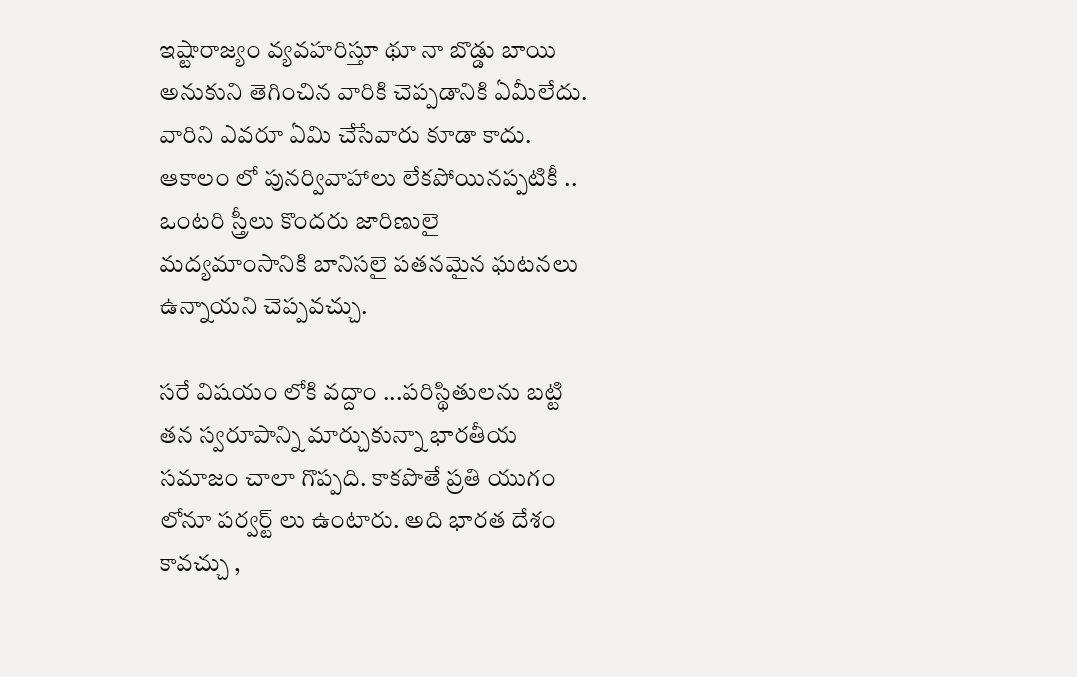ఇష్టారాజ్యం వ్యవహరిస్తూ థూ నా బొడ్డు బాయి అనుకుని తెగించిన వారికి చెప్పడానికి ఏమీలేదు. వారిని ఎవరూ ఏమి చేసేవారు కూడా కాదు. ఆకాలం లో పునర్వివాహాలు లేకపోయినప్పటికీ .. ఒంటరి స్త్రీలు కొందరు జారిణులై మద్యమాంసానికి బానిసలై పతనమైన ఘటనలు ఉన్నాయని చెప్పవచ్చు.

సరే విషయం లోకి వద్దాం ...పరిస్థితులను బట్టి తన స్వరూపాన్ని మార్చుకున్నా భారతీయ సమాజం చాలా గొప్పది. కాకపొతే ప్రతి యుగం లోనూ పర్వర్ట్ లు ఉంటారు. అది భారత దేశం కావచ్చు ,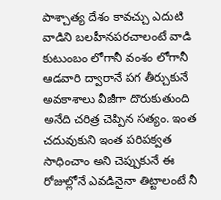పాశ్చాత్య దేశం కావచ్చు ఎదుటి వాడిని బలహీనపరచాలంటే వాడి కుటుంబం లోగానీ వంశం లోగానీ ఆడవారి ద్వారానే పగ తీర్చుకునే అవకాశాలు వీజీగా దొరుకుతుంది అనేది చరిత్ర చెప్పిన సత్యం. ఇంత చదువుకుని ఇంత పరిపక్వత సాధించాం అని చెప్పుకునే ఈ రోజుల్లోనే ఎవడినైనా తిట్టాలంటే నీ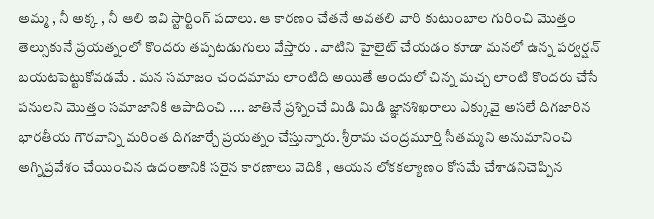అమ్మ , నీ అక్క , నీ ఆలి ఇవి స్టార్టింగ్ పదాలు. ఆ కారణం చేతనే అవతలి వారి కుటుంబాల గురించి మొత్తం తెల్సుకునే ప్రయత్నంలో కొందరు తప్పటడుగులు వేస్తారు . వాటిని హైలైట్ చేయడం కూడా మనలో ఉన్న పర్వర్షన్ బయటపెట్టుకోవడమే . మన సమాజం చందమామ లాంటిది అయితే అందులో చిన్న మచ్చ లాంటి కొందరు చేసే పనులని మొత్తం సమాజానికి ఆపాదించి .... జాతినే ప్రశ్నించే మిడి మిడి జ్ఞానశిఖరాలు ఎక్కువై అసలే దిగజారిన భారతీయ గౌరవాన్ని మరింత దిగజార్చే ప్రయత్నం చేస్తున్నారు. శ్రీరామ చంద్రమూర్తి సీతమ్మని అనుమానించి అగ్నిప్రవేశం చేయించిన ఉదంతానికి సరైన కారణాలు వెదికి , ఆయన లోకకల్యాణం కోసమే చేశాడనిచెప్పిన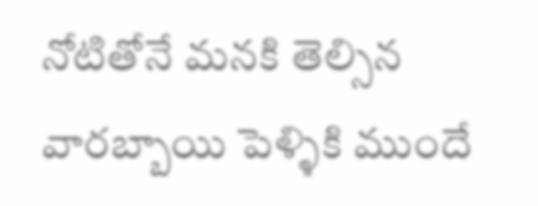నోటితోనే మనకి తెల్సిన వారబ్బాయి పెళ్ళికి ముందే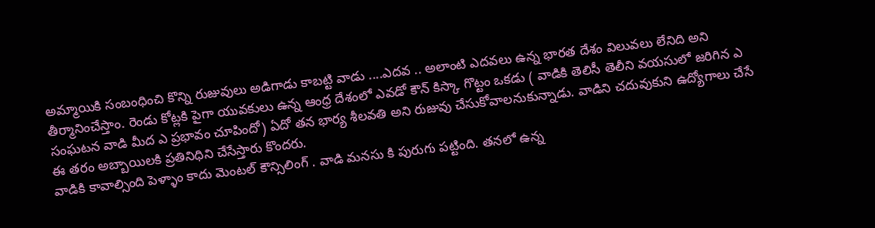అమ్మాయికి సంబంధించి కొన్ని రుజువులు అడిగాడు కాబట్టి వాడు ....ఎదవ .. అలాంటి ఎదవలు ఉన్న భారత దేశం విలువలు లేనిది అని తీర్మానించేస్తాం. రెండు కోట్లకి పైగా యువకులు ఉన్న ఆంధ్ర దేశంలో ఎవడో కౌన్ కిస్కా గొట్టం ఒకడు ( వాడికి తెలిసీ తెలీని వయసులో జరిగిన ఎ సంఘటన వాడి మీద ఎ ప్రభావం చూపిందో) ఏదో తన భార్య శీలవతి అని రుజువు చేసుకోవాలనుకున్నాడు. వాడిని చదువుకుని ఉద్యోగాలు చేసే ఈ తరం అబ్బాయిలకి ప్రతినిధిని చేసేస్తారు కొందరు.
వాడికి కావాల్సింది పెళ్ళాం కాదు మెంటల్ కౌన్సిలింగ్ . వాడి మనసు కి పురుగు పట్టింది. తనలో ఉన్న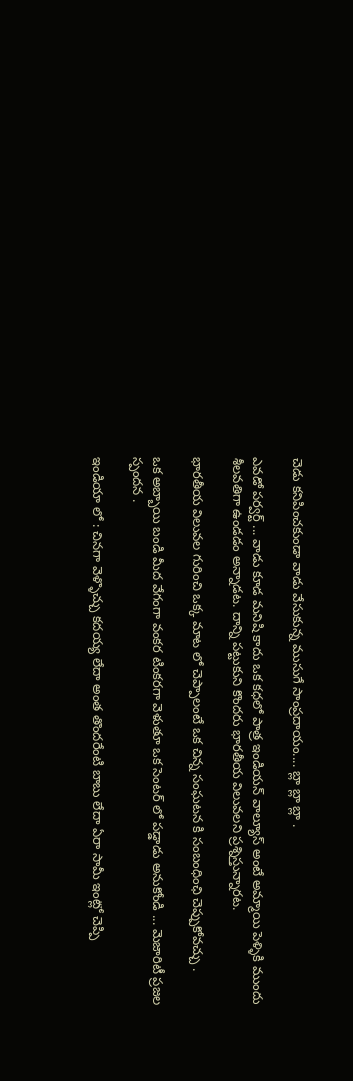చెడు కనిపించకుండా వాడు వేసుకున్న ముసుగే సాంప్రదాయం.... బ్లా బ్లా బ్లా .

ఎవడో పర్వర్ట్ ... వాడు కూడ మనిషి కాదు ఒక కధలో పాత్ర ఇండియన్ వాల్యూస్ అంటే అమ్మాయి పెళ్ళికి ముందు శీలవతిగా ఉండడం అన్నాడట. దాన్ని పట్టుకుని కొందరు భారతీయ విలువలని ప్రశ్నిస్తున్నారట.

భారతీయ విలువల గురించి ఒక్క మాట లో చెప్పాలంటే ఒక చిన్న సంఘటన కి సంబంధింఛి చెప్పుకోవచ్చు .

ఒక అబ్బాయి బండి మీద వేగంగా వంకర టింకరగా వెళుతూ ఒక సెంటర్ లో పడ్డాడు అనుకోండి ... మెజారిటీ ప్రజల స్పందన .

ఇండియా లో : చినగా వెళ్ళొచ్చు కదయ్య లేదా అంత తొందరేంటి బాబు లేదా ఏరా సామీ ఇంట్లో చెప్పి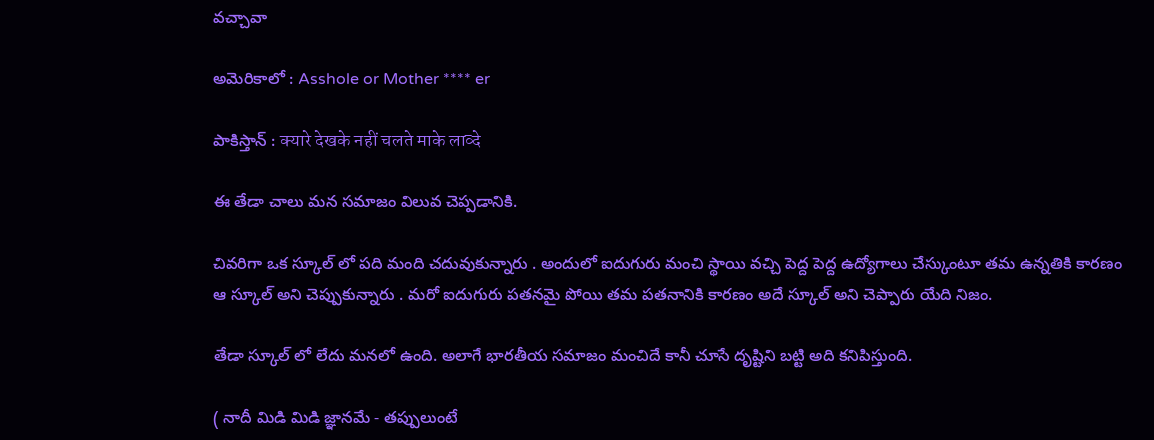వచ్చావా

అమెరికాలో : Asshole or Mother **** er

పాకిస్తాన్ : क्यारे देखके नहीं चलते माके लाव्दे

ఈ తేడా చాలు మన సమాజం విలువ చెప్పడానికి.

చివరిగా ఒక స్కూల్ లో పది మంది చదువుకున్నారు . అందులో ఐదుగురు మంచి స్థాయి వచ్చి పెద్ద పెద్ద ఉద్యోగాలు చేస్కుంటూ తమ ఉన్నతికి కారణం ఆ స్కూల్ అని చెప్పుకున్నారు . మరో ఐదుగురు పతనమై పోయి తమ పతనానికి కారణం అదే స్కూల్ అని చెప్పారు యేది నిజం.

తేడా స్కూల్ లో లేదు మనలో ఉంది. అలాగే భారతీయ సమాజం మంచిదే కానీ చూసే దృష్టిని బట్టి అది కనిపిస్తుంది.

( నాదీ మిడి మిడి జ్ఞానమే - తప్పులుంటే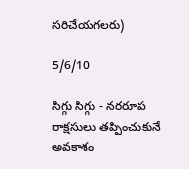సరిచేయగలరు)

5/6/10

సిగ్గు సిగ్గు - నరరూప రాక్షసులు తప్పించుకునే అవకాశం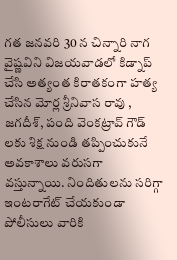గత జనవరి 30 న చిన్నారి నాగ వైష్ణవిని విజయవాడలో కిడ్నాప్ చేసి అత్యంత కిరాతకంగా హత్య చేసిన మోర్ల శ్రీనివాస రావు , జగదీశ్, పంది వెంకట్రావ్ గౌడ్ లకు శిక్ష నుండి తప్పించుకునే అవకాశాలు వరుసగా వస్తున్నాయి. నిందితులను సరిగ్గా ఇంటరాగేట్ చేయకుండా పోలీసులు వారికి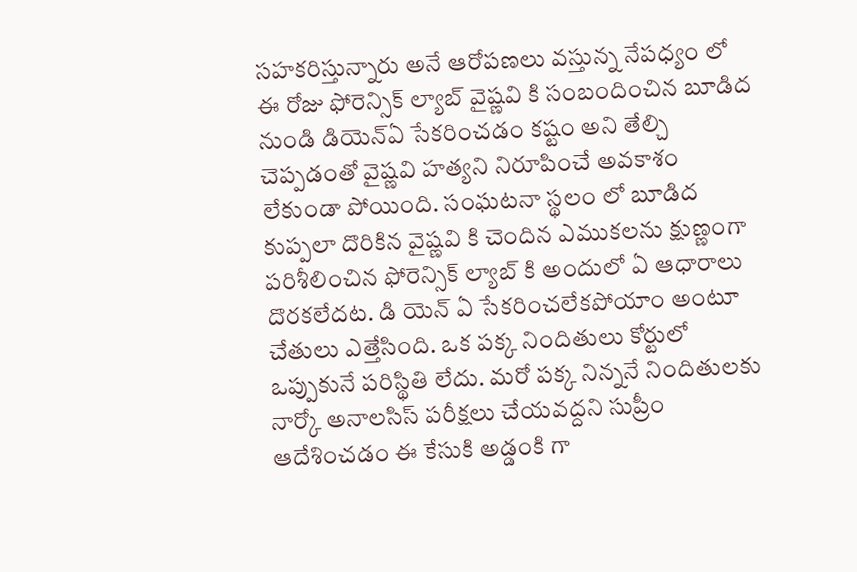సహకరిస్తున్నారు అనే ఆరోపణలు వస్తున్న నేపధ్యం లో ఈ రోజు ఫోరెన్సిక్ ల్యాబ్ వైష్ణవి కి సంబందించిన బూడిద నుండి డియెన్ఏ సేకరించడం కష్టం అని తేల్చి చెప్పడంతో వైష్ణవి హత్యని నిరూపించే అవకాశం లేకుండా పోయింది. సంఘటనా స్థలం లో బూడిద కుప్పలా దొరికిన వైష్ణవి కి చెందిన ఎముకలను క్షుణ్ణంగా పరిశీలించిన ఫోరెన్సిక్ ల్యాబ్ కి అందులో ఏ ఆధారాలు దొరకలేదట. డి యెన్ ఏ సేకరించలేకపోయాం అంటూ చేతులు ఎత్తేసింది. ఒక పక్క నిందితులు కోర్టులో ఒప్పుకునే పరిస్థితి లేదు. మరో పక్క నిన్ననే నిందితులకు నార్కో అనాలసిస్ పరీక్షలు చేయవద్దని సుప్రీం ఆదేశించడం ఈ కేసుకి అడ్డంకి గా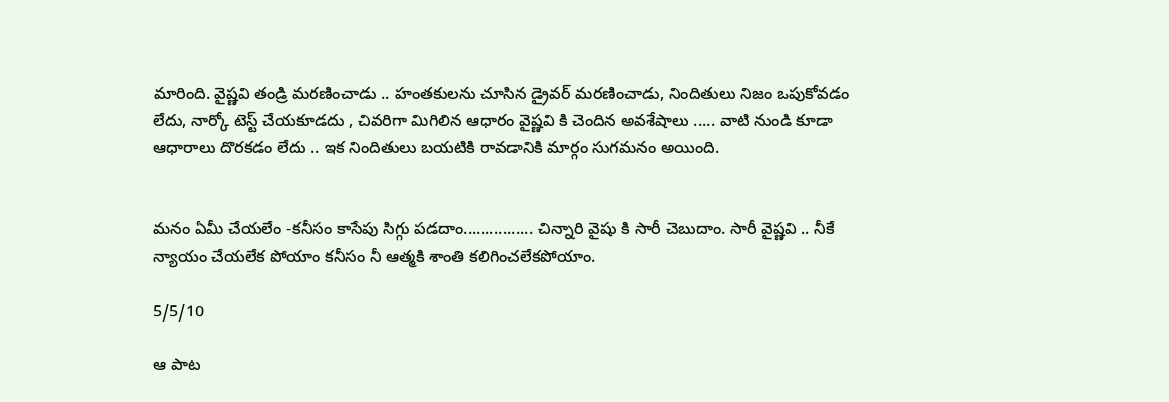మారింది. వైష్ణవి తండ్రి మరణించాడు .. హంతకులను చూసిన డ్రైవర్ మరణించాడు, నిందితులు నిజం ఒపుకోవడం లేదు, నార్కో టెస్ట్ చేయకూడదు , చివరిగా మిగిలిన ఆధారం వైష్ణవి కి చెందిన అవశేషాలు ..... వాటి నుండి కూడా ఆధారాలు దొరకడం లేదు .. ఇక నిందితులు బయటికి రావడానికి మార్గం సుగమనం అయింది.


మనం ఏమీ చేయలేం -కనీసం కాసేపు సిగ్గు పడదాం................ చిన్నారి వైషు కి సారీ చెబుదాం. సారీ వైష్ణవి .. నీకే న్యాయం చేయలేక పోయాం కనీసం నీ ఆత్మకి శాంతి కలిగించలేకపోయాం.

5/5/10

ఆ పాట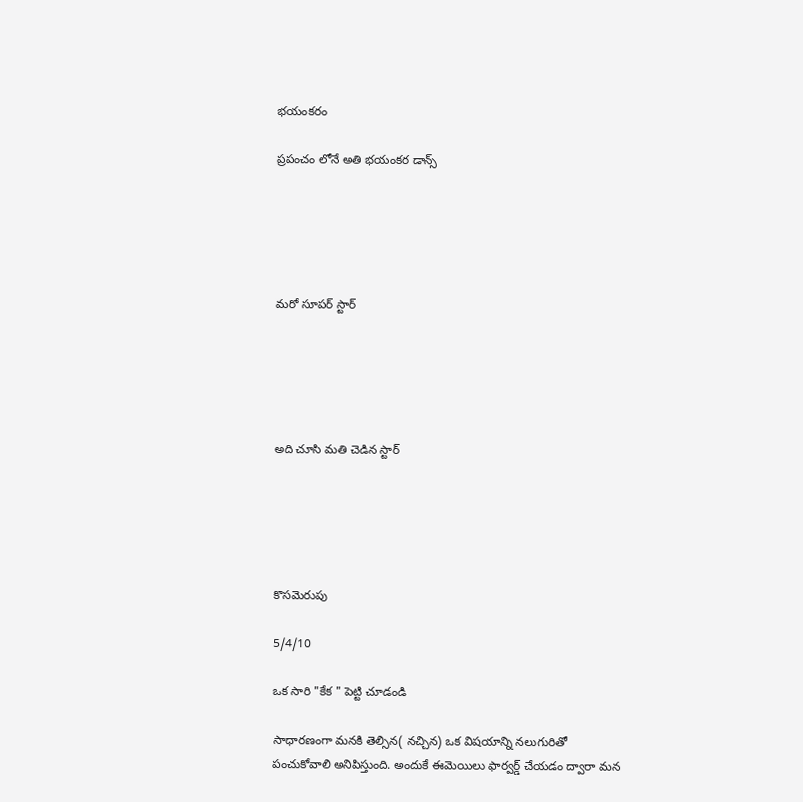భయంకరం

ప్రపంచం లోనే అతి భయంకర డాన్స్





మరో సూపర్ స్టార్





అది చూసి మతి చెడిన స్టార్





కొసమెరుపు

5/4/10

ఒక సారి "కేక " పెట్టి చూడండి

సాధారణంగా మనకి తెల్సిన( నచ్చిన) ఒక విషయాన్ని నలుగురితో పంచుకోవాలి అనిపిస్తుంది. అందుకే ఈమెయిలు ఫార్వర్డ్ చేయడం ద్వారా మన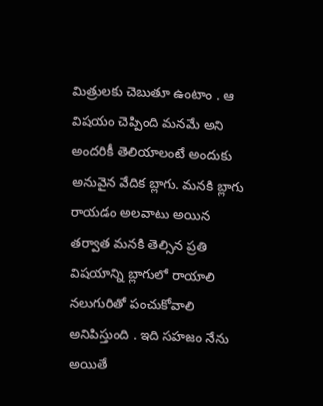మిత్రులకు చెబుతూ ఉంటాం . ఆ విషయం చెప్పింది మనమే అని అందరికీ తెలియాలంటే అందుకు అనువైన వేదిక బ్లాగు. మనకి బ్లాగు రాయడం అలవాటు అయిన తర్వాత మనకి తెల్సిన ప్రతి విషయాన్ని బ్లాగులో రాయాలి నలుగురితో పంచుకోవాలి అనిపిస్తుంది . ఇది సహజం నేను అయితే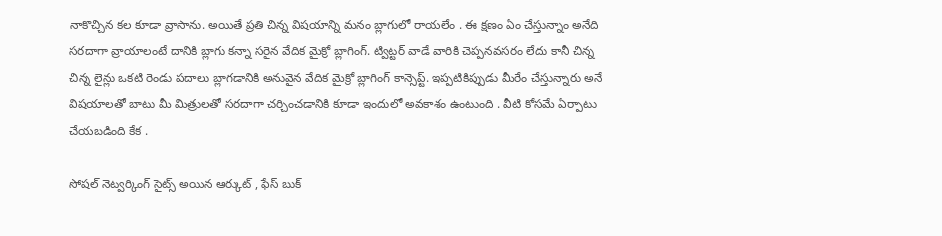నాకొచ్చిన కల కూడా వ్రాసాను. అయితే ప్రతి చిన్న విషయాన్ని మనం బ్లాగులో రాయలేం . ఈ క్షణం ఏం చేస్తున్నాం అనేది సరదాగా వ్రాయాలంటే దానికి బ్లాగు కన్నా సరైన వేదిక మైక్రో బ్లాగింగ్. ట్విట్టర్ వాడే వారికి చెప్పనవసరం లేదు కానీ చిన్న చిన్న లైన్లు ఒకటి రెండు పదాలు బ్లాగడానికి అనువైన వేదిక మైక్రో బ్లాగింగ్ కాన్సెప్ట్. ఇప్పటికిప్పుడు మీరేం చేస్తున్నారు అనే విషయాలతో బాటు మీ మిత్రులతో సరదాగా చర్చించడానికి కూడా ఇందులో అవకాశం ఉంటుంది . వీటి కోసమే ఏర్పాటు చేయబడింది కేక .

సోషల్ నెట్వర్కింగ్ సైట్స్ అయిన ఆర్కుట్ , ఫేస్ బుక్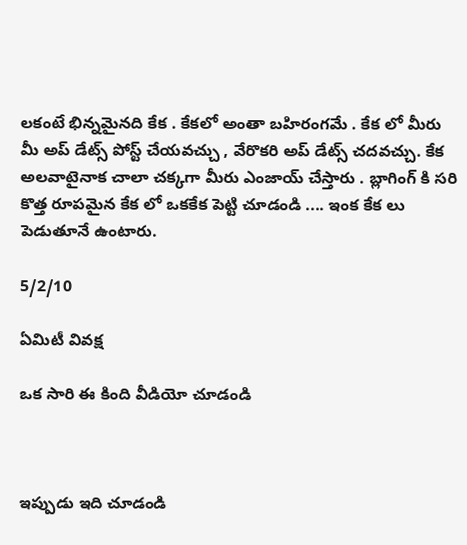లకంటే భిన్నమైనది కేక . కేకలో అంతా బహిరంగమే . కేక లో మీరు మీ అప్ డేట్స్ పోస్ట్ చేయవచ్చు , వేరొకరి అప్ డేట్స్ చదవచ్చు. కేక అలవాటైనాక చాలా చక్కగా మీరు ఎంజాయ్ చేస్తారు . బ్లాగింగ్ కి సరి కొత్త రూపమైన కేక లో ఒకకేక పెట్టి చూడండి .... ఇంక కేక లు పెడుతూనే ఉంటారు.

5/2/10

ఏమిటీ వివక్ష

ఒక సారి ఈ కింది వీడియో చూడండి



ఇప్పుడు ఇది చూడండి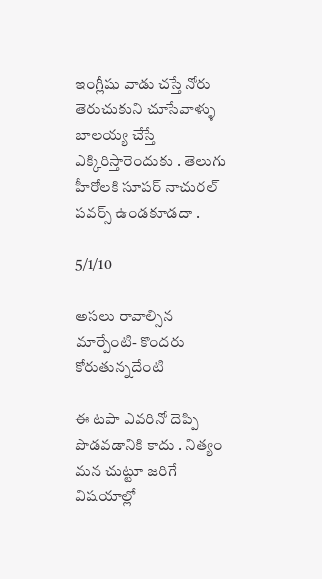ఇంగ్లీషు వాడు చస్తే నోరు తెరుచుకుని చూసేవాళ్ళు బాలయ్య చేస్తే ఎక్కిరిస్తారెందుకు . తెలుగు హీరోలకి సూపర్ నాచురల్ పవర్స్ ఉండకూడదా .

5/1/10

అసలు రావాల్సిన మార్పేంటి- కొందరు కోరుతున్నదేంటి

ఈ టపా ఎవరినో దెప్పి పొడవడానికి కాదు . నిత్యం మన చుట్టూ జరిగే విషయాల్లో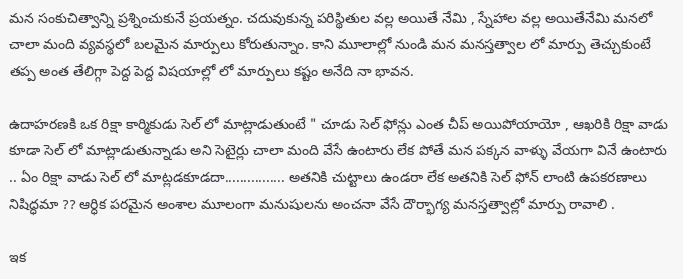మన సంకుచిత్వాన్ని ప్రశ్నించుకునే ప్రయత్నం. చదువుకున్న పరిస్థితుల వల్ల అయితే నేమి , స్నేహాల వల్ల అయితేనేమి మనలో చాలా మంది వ్యవస్థలో బలమైన మార్పులు కోరుతున్నాం. కాని మూలాల్లో నుండి మన మనస్తత్వాల లో మార్పు తెచ్చుకుంటే తప్ప అంత తేలిగ్గా పెద్ద పెద్ద విషయాల్లో లో మార్పులు కష్టం అనేది నా భావన.

ఉదాహరణకి ఒక రిక్షా కార్మికుడు సెల్ లో మాట్లాడుతుంటే " చూడు సెల్ ఫోన్లు ఎంత చీప్ అయిపోయాయో , ఆఖరికి రిక్షా వాడు కూడా సెల్ లో మాట్లాడుతున్నాడు అని సెటైర్లు చాలా మంది వేసే ఉంటారు లేక పోతే మన పక్కన వాళ్ళు వేయగా వినే ఉంటారు .. ఏం రిక్షా వాడు సెల్ లో మాట్లడకూడదా................ అతనికి చుట్టాలు ఉండరా లేక అతనికి సెల్ ఫోన్ లాంటి ఉపకరణాలు నిషిద్ధమా ?? ఆర్ధిక పరమైన అంశాల మూలంగా మనుషులను అంచనా వేసే దౌర్భాగ్య మనస్తత్వాల్లో మార్పు రావాలి .

ఇక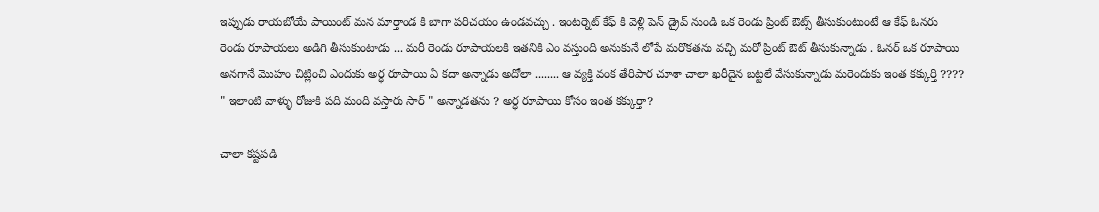ఇప్పుడు రాయబోయే పాయింట్ మన మార్తాండ కి బాగా పరిచయం ఉండవచ్చు . ఇంటర్నెట్ కేఫ్ కి వెళ్లి పెన్ డ్రైవ్ నుండి ఒక రెండు ప్రింట్ ఔట్స్ తీసుకుంటుంటే ఆ కేఫ్ ఓనరు రెండు రూపాయలు అడిగి తీసుకుంటాడు ... మరీ రెండు రూపాయలకి ఇతనికి ఎం వస్తుంది అనుకునే లోపే మరొకతను వచ్చి మరో ప్రింట్ ఔట్ తీసుకున్నాడు . ఓనర్ ఒక రూపాయి అనగానే మొహం చిట్లించి ఎందుకు అర్ధ రూపాయి ఏ కదా అన్నాడు అదోలా ........ ఆ వ్యక్తి వంక తేరిపార చూశా చాలా ఖరీదైన బట్టలే వేసుకున్నాడు మరెందుకు ఇంత కక్కుర్తి ???? " ఇలాంటి వాళ్ళు రోజుకి పది మంది వస్తారు సార్ " అన్నాడతను ? అర్ధ రూపాయి కోసం ఇంత కక్కుర్తా?

చాలా కష్టపడి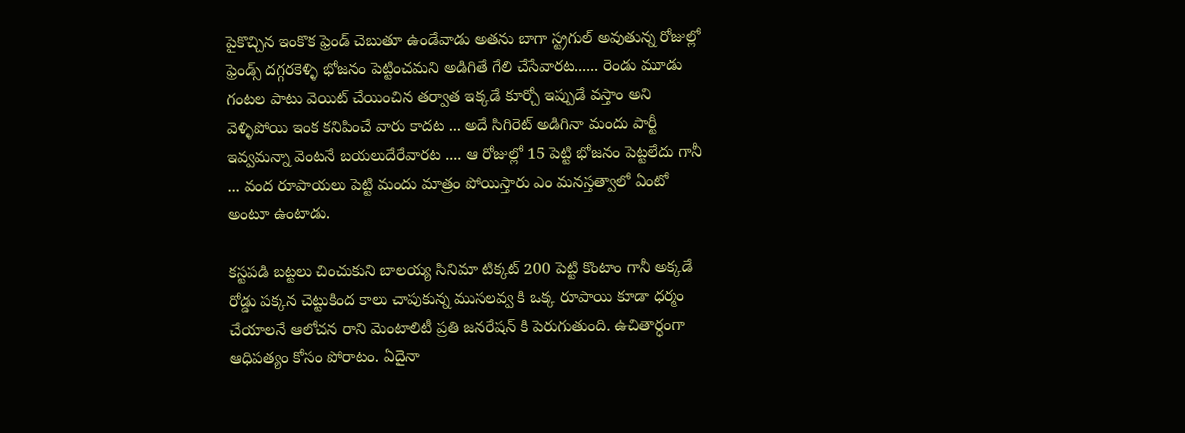పైకొచ్చిన ఇంకొక ఫ్రెండ్ చెబుతూ ఉండేవాడు అతను బాగా స్ట్రగుల్ అవుతున్న రోజుల్లో ఫ్రెండ్స్ దగ్గరకెళ్ళి భోజనం పెట్టించమని అడిగితే గేలి చేసేవారట...... రెండు మూడు గంటల పాటు వెయిట్ చేయించిన తర్వాత ఇక్కడే కూర్చో ఇప్పుడే వస్తాం అని వెళ్ళిపోయి ఇంక కనిపించే వారు కాదట ... అదే సిగిరెట్ అడిగినా మందు పార్టీ ఇవ్వమన్నా వెంటనే బయలుదేరేవారట .... ఆ రోజుల్లో 15 పెట్టి భోజనం పెట్టలేదు గానీ ... వంద రూపాయలు పెట్టి మందు మాత్రం పోయిస్తారు ఎం మనస్తత్వాలో ఏంటో అంటూ ఉంటాడు.

కస్టపడి బట్టలు చించుకుని బాలయ్య సినిమా టిక్కట్ 200 పెట్టి కొంటాం గానీ అక్కడే రోడ్డు పక్కన చెట్టుకింద కాలు చాపుకున్న ముసలవ్వ కి ఒక్క రూపాయి కూడా ధర్మం చేయాలనే ఆలోచన రాని మెంటాలిటీ ప్రతి జనరేషన్ కి పెరుగుతుంది. ఉచితార్ధంగా ఆధిపత్యం కోసం పోరాటం. ఏదైనా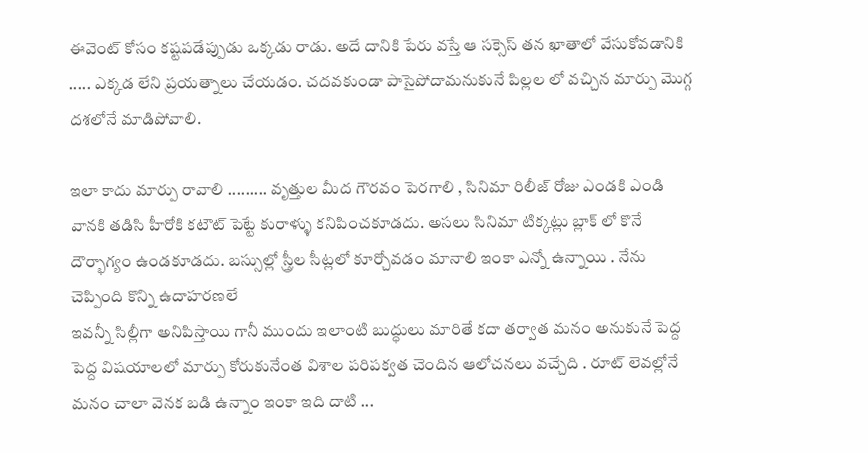ఈవెంట్ కోసం కష్టపడేప్పుడు ఒక్కడు రాడు. అదే దానికి పేరు వస్తే ఆ సక్సెస్ తన ఖాతాలో వేసుకోవడానికి ..... ఎక్కడ లేని ప్రయత్నాలు చేయడం. చదవకుండా పాసైపోదామనుకునే పిల్లల లో వచ్చిన మార్పు మొగ్గ దశలోనే మాడిపోవాలి.

ఇలా కాదు మార్పు రావాలి ......... వృత్తుల మీద గౌరవం పెరగాలి , సినిమా రిలీజ్ రోజు ఎండకి ఎండి వానకి తడిసి హీరోకి కటౌట్ పెట్టే కురాళ్ళు కనిపించకూడదు. అసలు సినిమా టిక్కట్లు బ్లాక్ లో కొనే దౌర్భాగ్యం ఉండకూడదు. బస్సుల్లో స్త్రీల సీట్లలో కూర్చోవడం మానాలి ఇంకా ఎన్నో ఉన్నాయి . నేను చెప్పింది కొన్ని ఉదాహరణలే
ఇవన్నీ సిల్లీగా అనిపిస్తాయి గానీ ముందు ఇలాంటి బుద్ధులు మారితే కదా తర్వాత మనం అనుకునే పెద్ద పెద్ద విషయాలలో మార్పు కోరుకునేంత విశాల పరిపక్వత చెందిన ఆలోచనలు వచ్చేది . రూట్ లెవల్లోనే మనం చాలా వెనక బడి ఉన్నాం ఇంకా ఇది దాటి ...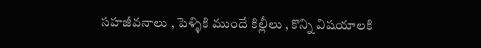సహజీవనాలు , పెళ్ళికి ముందే కిల్లీలు , కొన్ని విషయాలకి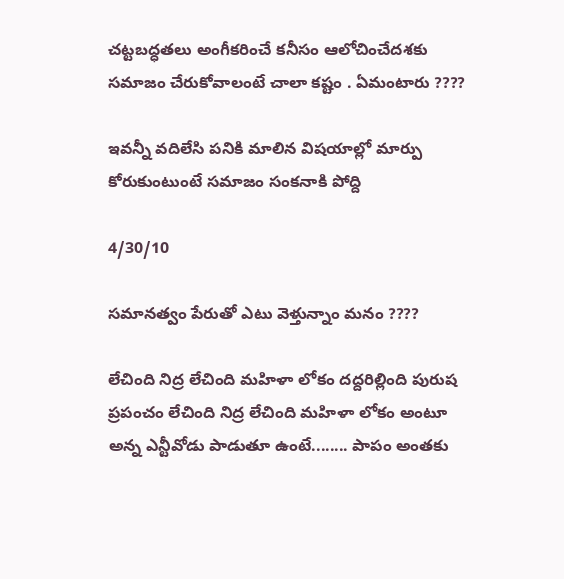చట్టబద్ధతలు అంగీకరించే కనీసం ఆలోచించేదశకు సమాజం చేరుకోవాలంటే చాలా కష్టం . ఏమంటారు ????

ఇవన్నీ వదిలేసి పనికి మాలిన విషయాల్లో మార్పు కోరుకుంటుంటే సమాజం సంకనాకి పోద్ది

4/30/10

సమానత్వం పేరుతో ఎటు వెళ్తున్నాం మనం ????

లేచింది నిద్ర లేచింది మహిళా లోకం దద్దరిల్లింది పురుష ప్రపంచం లేచింది నిద్ర లేచింది మహిళా లోకం అంటూ అన్న ఎన్టీవోడు పాడుతూ ఉంటే........ పాపం అంతకు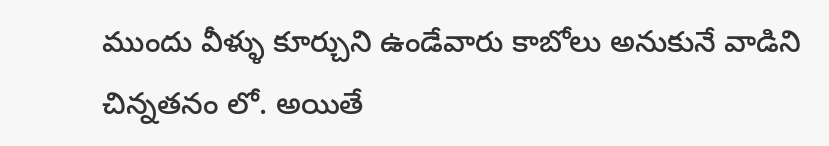ముందు వీళ్ళు కూర్చుని ఉండేవారు కాబోలు అనుకునే వాడిని చిన్నతనం లో. అయితే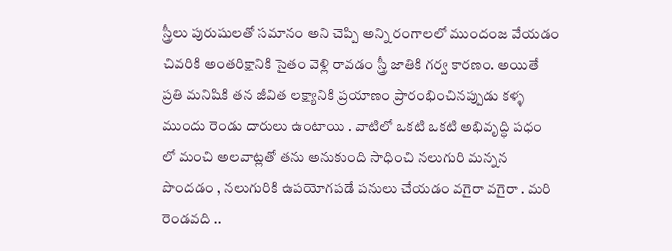స్త్రీలు పురుషులతో సమానం అని చెప్పి అన్ని రంగాలలో ముందంజ వేయడం చివరికి అంతరిక్షానికి సైతం వెళ్లి రావడం స్త్రీ జాతికి గర్వ కారణం. అయితే ప్రతి మనిషికి తన జీవిత లక్ష్యానికి ప్రయాణం ప్రారంభించినప్పుడు కళ్ళ ముందు రెండు దారులు ఉంటాయి . వాటిలో ఒకటి ఒకటి అభివృద్ధి పధం లో మంచి అలవాట్లతో తను అనుకుంది సాధించి నలుగురి మన్నన పొందడం , నలుగురికి ఉపయోగపడే పనులు చేయడం వగైరా వగైరా . మరి రెండవది ..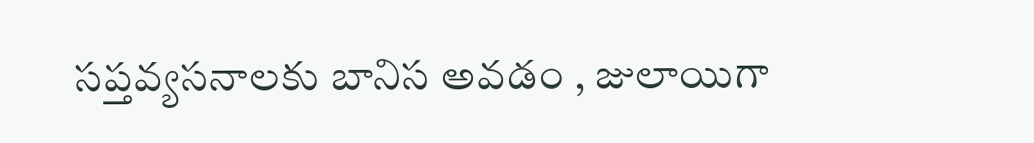సప్తవ్యసనాలకు బానిస అవడం , జులాయిగా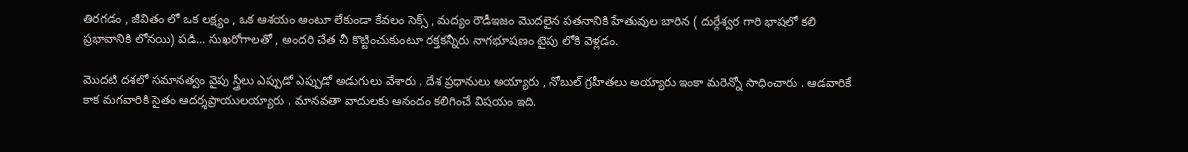తిరగడం , జీవితం లో ఒక లక్ష్యం , ఒక ఆశయం అంటూ లేకుండా కేవలం సెక్స్ , మద్యం రౌడీఇజం మొదలైన పతనానికి హేతువుల బారిన ( దుర్గేశ్వర గారి భాషలో కలి ప్రభావానికి లోనయి) పడి... సుఖరోగాలతో , అందరి చేత చీ కొట్టించుకుంటూ రక్తకన్నీరు నాగభూషణం టైపు లోకి వెళ్లడం.

మొదటి దశలో సమానత్వం వైపు స్త్రీలు ఎప్పుడో ఎప్పుడో అడుగులు వేశారు . దేశ ప్రధానులు అయ్యారు , నోబుల్ గ్రహీతలు అయ్యారు ఇంకా మరెన్నో సాధించారు . ఆడవారికే కాక మగవారికి సైతం ఆదర్శప్రాయులయ్యారు . మానవతా వాదులకు ఆనందం కలిగించే విషయం ఇది.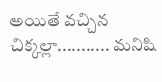అయితే వచ్చిన చిక్కల్లా........... మనిషి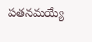పతనమయ్యే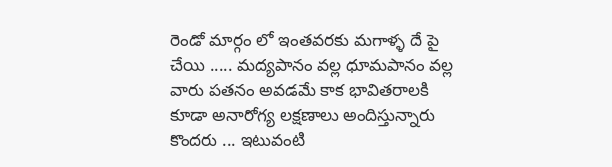రెండో మార్గం లో ఇంతవరకు మగాళ్ళ దే పై చేయి ..... మద్యపానం వల్ల ధూమపానం వల్ల వారు పతనం అవడమే కాక భావితరాలకి కూడా అనారోగ్య లక్షణాలు అందిస్తున్నారు కొందరు ... ఇటువంటి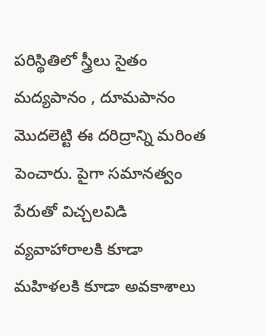పరిస్థితిలో స్త్రీలు సైతం మద్యపానం , దూమపానం మొదలెట్టి ఈ దరిద్రాన్ని మరింత పెంచారు. పైగా సమానత్వం పేరుతో విచ్చలవిడి వ్యవాహారాలకి కూడా మహిళలకి కూడా అవకాశాలు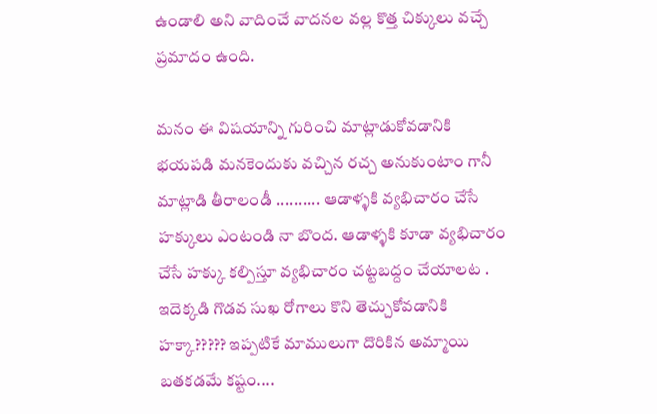ఉండాలి అని వాదించే వాదనల వల్ల కొత్త చిక్కులు వచ్చే ప్రమాదం ఉంది.

మనం ఈ విషయాన్ని గురించి మాట్లాడుకోవడానికి భయపడి మనకెందుకు వచ్చిన రచ్చ అనుకుంటాం గానీ మాట్లాడి తీరాలండీ .......... ఆడాళ్ళకి వ్యభిచారం చేసే హక్కులు ఎంటండి నా బొంద. ఆడాళ్ళకి కూడా వ్యభిచారం చేసే హక్కు కల్పిస్తూ వ్యభిచారం చట్టబద్దం చేయాలట . ఇదెక్కడి గొడవ సుఖ రోగాలు కొని తెచ్చుకోవడానికి హక్కా????? ఇప్పటికే మాములుగా దొరికిన అమ్మాయి బతకడమే కష్టం....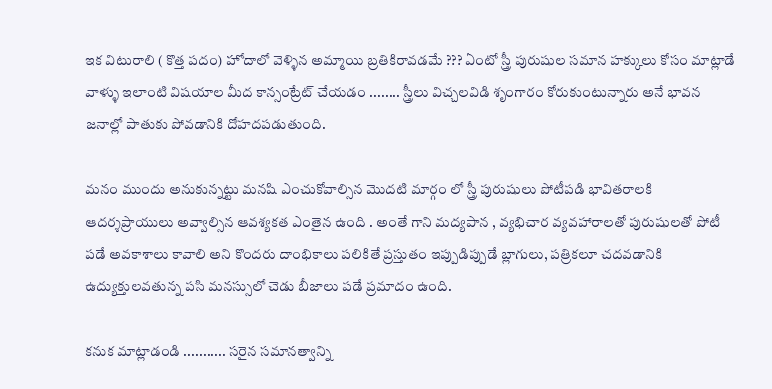ఇక విటురాలి ( కొత్త పదం) హోదాలో వెళ్ళిన అమ్మాయి బ్రతికిరావడమే ??? ఏంటో స్త్రీ పురుషుల సమాన హక్కులు కోసం మాట్లాడే వాళ్ళు ఇలాంటి విషయాల మీద కాన్సంట్రేట్ చేయడం ........ స్త్రీలు విచ్చలవిడి శృంగారం కోరుకుంటున్నారు అనే భావన జనాల్లో పాతుకు పోవడానికి దోహదపడుతుంది.

మనం ముందు అనుకున్నట్టు మనషి ఎంచుకోవాల్సిన మొదటి మార్గం లో స్త్రీ పురుషులు పోటీపడి భావితరాలకి ఆదర్శప్రాయులు అవ్వాల్సిన ఆవశ్యకత ఎంతైన ఉంది . అంతే గాని మద్యపాన , వ్యభిచార వ్యవహారాలతో పురుషులతో పోటీ పడే అవకాశాలు కావాలి అని కొందరు దాంభికాలు పలికితే ప్రస్తుతం ఇప్పుడిప్పుడే బ్లాగులు, పత్రికలూ చదవడానికి ఉద్యుక్తులవతున్న పసి మనస్సులో చెడు బీజాలు పడే ప్రమాదం ఉంది.

కనుక మాట్లాడండి ........... సరైన సమానత్వాన్ని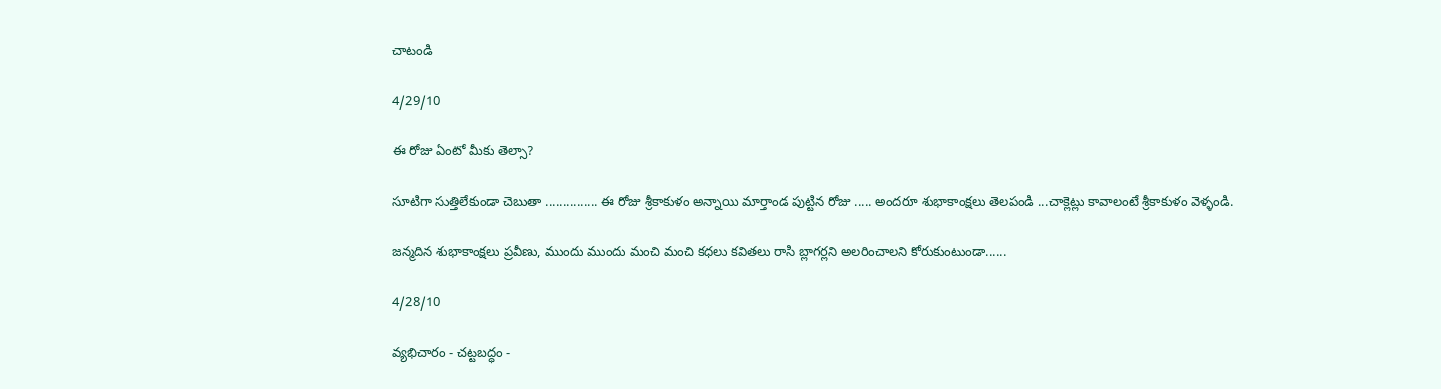చాటండి

4/29/10

ఈ రోజు ఏంటో మీకు తెల్సా?

సూటిగా సుత్తిలేకుండా చెబుతా ............... ఈ రోజు శ్రీకాకుళం అన్నాయి మార్తాండ పుట్టిన రోజు ..... అందరూ శుభాకాంక్షలు తెలపండి ...చాక్లెట్లు కావాలంటే శ్రీకాకుళం వెళ్ళండి.

జన్మదిన శుభాకాంక్షలు ప్రవీణు, ముందు ముందు మంచి మంచి కధలు కవితలు రాసి బ్లాగర్లని అలరించాలని కోరుకుంటుండా......

4/28/10

వ్యభిచారం - చట్టబద్ధం -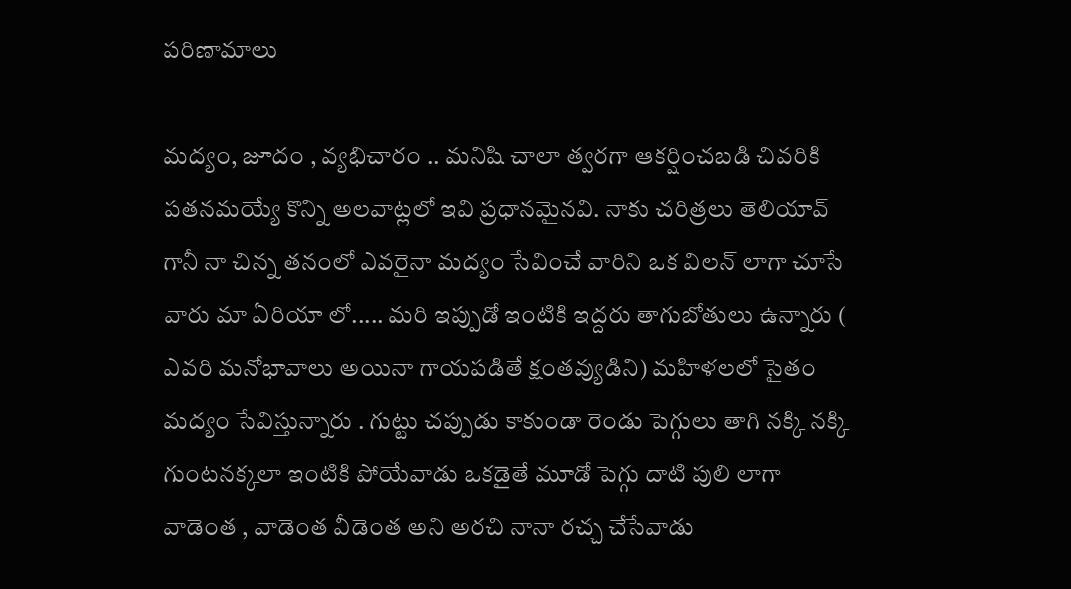పరిణామాలు

మద్యం, జూదం , వ్యభిచారం .. మనిషి చాలా త్వరగా ఆకర్షించబడి చివరికి పతనమయ్యే కొన్ని అలవాట్లలో ఇవి ప్రధానమైనవి. నాకు చరిత్రలు తెలియావ్ గానీ నా చిన్న తనంలో ఎవరైనా మద్యం సేవించే వారిని ఒక విలన్ లాగా చూసే వారు మా ఏరియా లో..... మరి ఇప్పుడో ఇంటికి ఇద్దరు తాగుబోతులు ఉన్నారు ( ఎవరి మనోభావాలు అయినా గాయపడితే క్షంతవ్యుడిని) మహిళలలో సైతం మద్యం సేవిస్తున్నారు . గుట్టు చప్పుడు కాకుండా రెండు పెగ్గులు తాగి నక్కి నక్కి గుంటనక్కలా ఇంటికి పోయేవాడు ఒకడైతే మూడో పెగ్గు దాటి పులి లాగా వాడెంత , వాడెంత వీడెంత అని అరచి నానా రచ్చ చేసేవాడు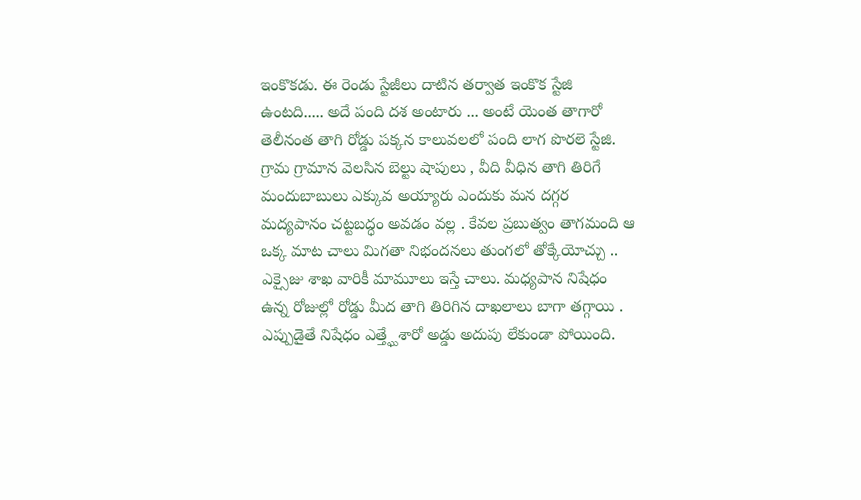ఇంకొకడు. ఈ రెండు స్టేజీలు దాటిన తర్వాత ఇంకొక స్టేజి ఉంటది..... అదే పంది దశ అంటారు ... అంటే యెంత తాగారో తెలీనంత తాగి రోడ్డు పక్కన కాలువలలో పంది లాగ పొరలె స్టేజి. గ్రామ గ్రామాన వెలసిన బెల్టు షాపులు , వీది వీధిన తాగి తిరిగే మందుబాబులు ఎక్కువ అయ్యారు ఎందుకు మన దగ్గర మద్యపానం చట్టబద్ధం అవడం వల్ల . కేవల ప్రబుత్వం తాగమంది ఆ ఒక్క మాట చాలు మిగతా నిభందనలు తుంగలో తోక్కేయోచ్చు .. ఎక్సైజు శాఖ వారికీ మామూలు ఇస్తే చాలు. మధ్యపాన నిషేధం ఉన్న రోజుల్లో రోడ్డు మీద తాగి తిరిగిన దాఖలాలు బాగా తగ్గాయి . ఎప్పుడైతే నిషేధం ఎత్త్ఘేశారో అడ్డు అదుపు లేకుండా పోయింది.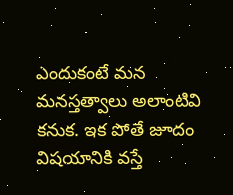ఎందుకంటే మన మనస్తత్వాలు అలాంటివి కనుక. ఇక పోతే జూదం విషయానికి వస్తే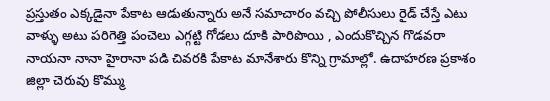ప్రస్తుతం ఎక్కడైనా పేకాట ఆడుతున్నారు అనే సమాచారం వచ్చి పోలీసులు రైడ్ చేస్తే ఎటు వాళ్ళు అటు పరిగెత్తి పంచెలు ఎగ్గట్టి గోడలు దూకి పారిపొయి , ఎందుకొచ్చిన గొడవరా నాయనా నానా హైరానా పడి చివరకి పేకాట మానేశారు కొన్ని గ్రామాల్లో. ఉదాహరణ ప్రకాశం జిల్లా చెరువు కొమ్ము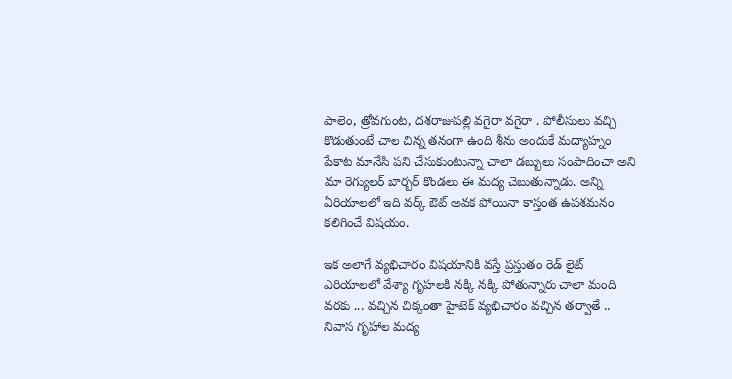పాలెం, త్రోవగుంట, దశరాజుపల్లి వగైరా వగైరా . పోలీసులు వచ్చి కొడుతుంటే చాల చిన్న తనంగా ఉంది శీను అందుకే మద్యాహ్నం పేకాట మానేసి పని చేసుకుంటున్నా చాలా డబ్బులు సంపాదించా అని మా రెగ్యులర్ బార్బర్ కొండలు ఈ మద్య చెబుతున్నాడు. అన్ని ఏరియాలలో ఇది వర్క్ ఔట్ అవక పోయినా కాస్తంత ఉపశమనం కలిగించే విషయం.

ఇక అలాగే వ్యభిచారం విషయానికి వస్తే ప్రస్తుతం రెడ్ లైట్ ఎరియాలలో వేశ్యా గృహలకి నక్కి నక్కి పోతున్నారు చాలా మంది వరకు ... వచ్చిన చిక్కంతా హైటెక్ వ్యభిచారం వచ్చిన తర్వాతే .. నివాస గృహాల మద్య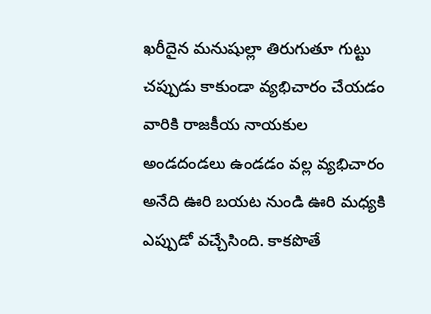ఖరీదైన మనుషుల్లా తిరుగుతూ గుట్టు చప్పుడు కాకుండా వ్యభిచారం చేయడం వారికి రాజకీయ నాయకుల అండదండలు ఉండడం వల్ల వ్యభిచారం అనేది ఊరి బయట నుండి ఊరి మధ్యకి ఎప్పుడో వచ్చేసింది. కాకపొతే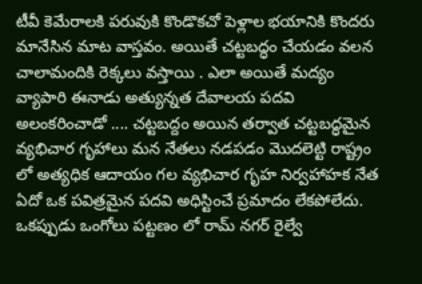టీవీ కెమేరాలకి పరువుకి కొండొకచో పెళ్లాల భయానికి కొందరు మానేసిన మాట వాస్తవం. అయితే చట్టబద్ధం చేయడం వలన చాలామందికి రెక్కలు వస్తాయి . ఎలా అయితే మద్యం వ్యాపారి ఈనాడు అత్యున్నత దేవాలయ పదవి అలంకరించాడో .... చట్టబద్దం అయిన తర్వాత చట్టబద్ధమైన వ్యభిచార గృహాలు మన నేతలు నడపడం మొదలెట్టి రాష్ట్రం లో అత్యధిక ఆదాయం గల వ్యభిచార గృహ నిర్వహాహక నేత ఏదో ఒక పవిత్రమైన పదవి అధిస్టించే ప్రమాదం లేకపోలేదు. ఒకప్పుడు ఒంగోలు పట్టణం లో రామ్ నగర్ రైల్వే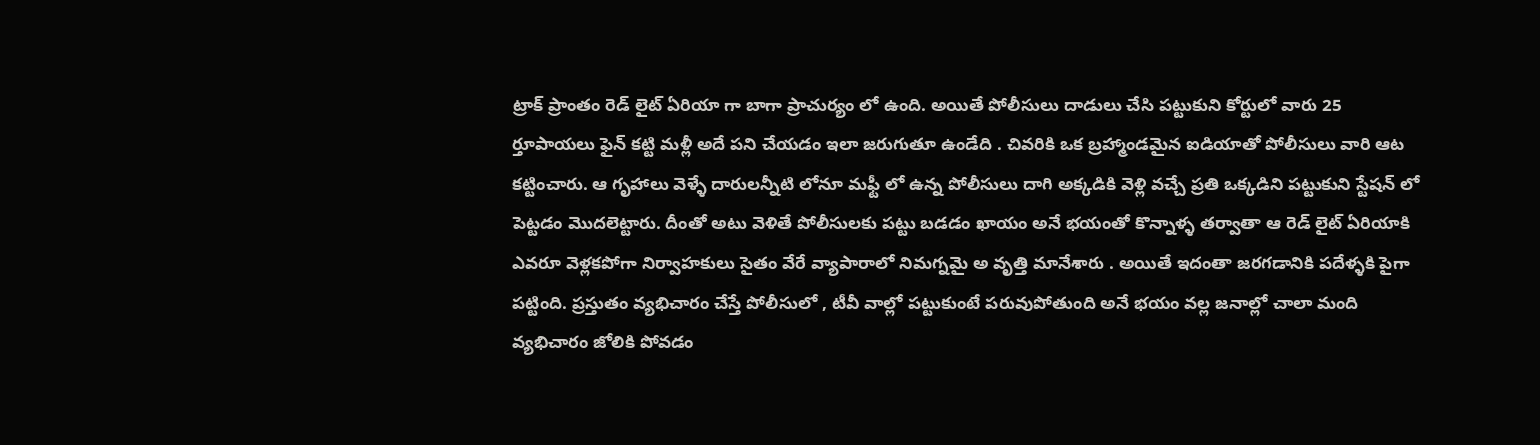ట్రాక్ ప్రాంతం రెడ్ లైట్ ఏరియా గా బాగా ప్రాచుర్యం లో ఉంది. అయితే పోలీసులు దాడులు చేసి పట్టుకుని కోర్టులో వారు 25 ర్తూపాయలు ఫైన్ కట్టి మళ్లీ అదే పని చేయడం ఇలా జరుగుతూ ఉండేది . చివరికి ఒక బ్రహ్మాండమైన ఐడియాతో పోలీసులు వారి ఆట కట్టించారు. ఆ గృహాలు వెళ్ళే దారులన్నీటి లోనూ మఫ్టీ లో ఉన్న పోలీసులు దాగి అక్కడికి వెళ్లి వచ్చే ప్రతి ఒక్కడిని పట్టుకుని స్టేషన్ లో పెట్టడం మొదలెట్టారు. దీంతో అటు వెళితే పోలీసులకు పట్టు బడడం ఖాయం అనే భయంతో కొన్నాళ్ళ తర్వాతా ఆ రెడ్ లైట్ ఏరియాకి ఎవరూ వెళ్లకపోగా నిర్వాహకులు సైతం వేరే వ్యాపారాలో నిమగ్నమై అ వృత్తి మానేశారు . అయితే ఇదంతా జరగడానికి పదేళ్ళకి పైగా పట్టింది. ప్రస్తుతం వ్యభిచారం చేస్తే పోలీసులో , టీవీ వాల్లో పట్టుకుంటే పరువుపోతుంది అనే భయం వల్ల జనాల్లో చాలా మంది వ్యభిచారం జోలికి పోవడం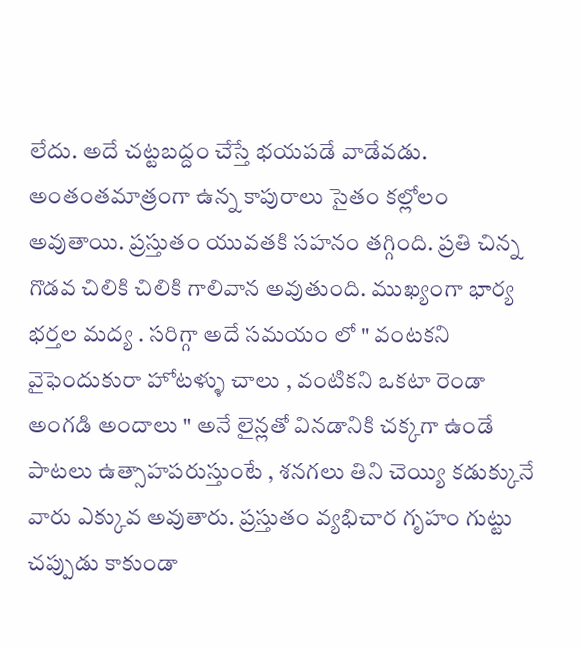లేదు. అదే చట్టబద్దం చేస్తే భయపడే వాడేవడు. అంతంతమాత్రంగా ఉన్న కాపురాలు సైతం కల్లోలం అవుతాయి. ప్రస్తుతం యువతకి సహనం తగ్గింది. ప్రతి చిన్న గొడవ చిలికి చిలికి గాలివాన అవుతుంది. ముఖ్యంగా భార్య భర్తల మద్య . సరిగ్గా అదే సమయం లో " వంటకని వైఫెందుకురా హోటళ్ళు చాలు , వంటికని ఒకటా రెండా అంగడి అందాలు " అనే లైన్లతో వినడానికి చక్కగా ఉండే పాటలు ఉత్సాహపరుస్తుంటే , శనగలు తిని చెయ్యి కడుక్కునే వారు ఎక్కువ అవుతారు. ప్రస్తుతం వ్యభిచార గృహం గుట్టు చప్పుడు కాకుండా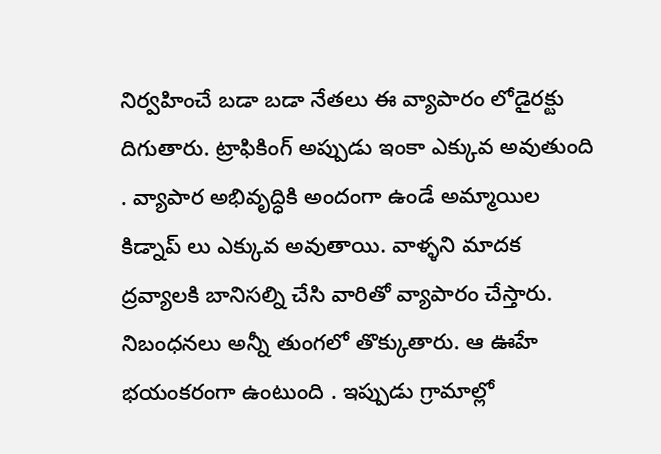నిర్వహించే బడా బడా నేతలు ఈ వ్యాపారం లోడైరక్టు దిగుతారు. ట్రాఫికింగ్ అప్పుడు ఇంకా ఎక్కువ అవుతుంది . వ్యాపార అభివృద్ధికి అందంగా ఉండే అమ్మాయిల కిడ్నాప్ లు ఎక్కువ అవుతాయి. వాళ్ళని మాదక ద్రవ్యాలకి బానిసల్ని చేసి వారితో వ్యాపారం చేస్తారు. నిబంధనలు అన్నీ తుంగలో తొక్కుతారు. ఆ ఊహే భయంకరంగా ఉంటుంది . ఇప్పుడు గ్రామాల్లో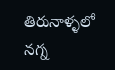తిరునాళ్ళలో నగ్న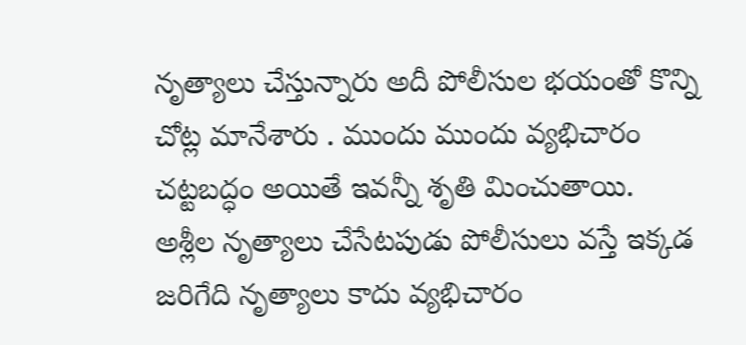నృత్యాలు చేస్తున్నారు అదీ పోలీసుల భయంతో కొన్ని చోట్ల మానేశారు . ముందు ముందు వ్యభిచారం చట్టబద్ధం అయితే ఇవన్నీ శృతి మించుతాయి. అశ్లీల నృత్యాలు చేసేటపుడు పోలీసులు వస్తే ఇక్కడ జరిగేది నృత్యాలు కాదు వ్యభిచారం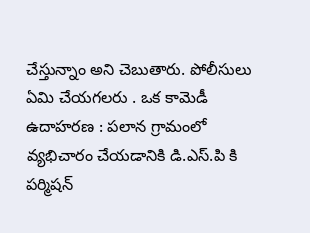చేస్తున్నాం అని చెబుతారు. పోలీసులు ఏమి చేయగలరు . ఒక కామెడీ ఉదాహరణ : పలాన గ్రామంలో వ్యభిచారం చేయడానికి డి.ఎస్.పి కి పర్మిషన్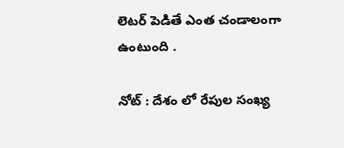లెటర్ పెడితే ఎంత చండాలంగా ఉంటుంది .

నోట్ : దేశం లో రేపుల సంఖ్య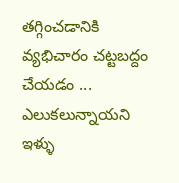తగ్గించడానికి వ్యభిచారం చట్టబద్దం చేయడం ... ఎలుకలున్నాయని ఇళ్ళు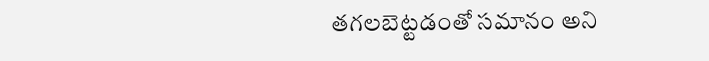తగలబెట్టడంతో సమానం అని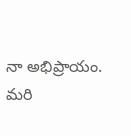నా అభిప్రాయం. మరి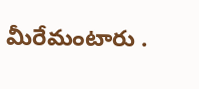మీరేమంటారు .